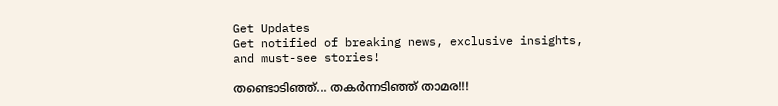Get Updates
Get notified of breaking news, exclusive insights, and must-see stories!

തണ്ടൊടിഞ്ഞ്... തകര്‍ന്നടിഞ്ഞ് താമര!!!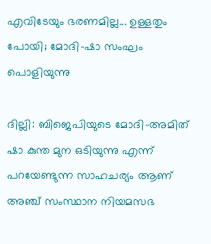എവിടേയും ഭരണമില്ല... ഉള്ളതും പോയി; മോദി-ഷാ സംഘം പൊളിയുന്നു

ദില്ലി: ബിജെപിയുടെ മോദി-അമിത് ഷാ കുന്ത മുന ഒടിയുന്നു എന്ന് പറയേണ്ടുന്ന സാഹചര്യം ആണ് അഞ്ച് സംസ്ഥാന നിയമസഭ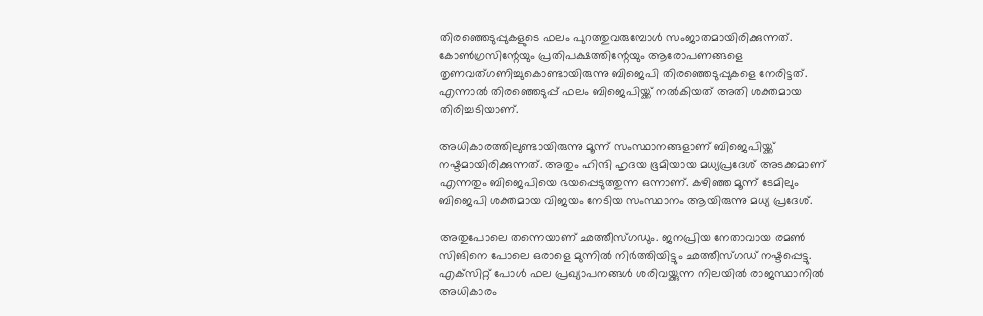തിരഞ്ഞെടുപ്പുകളുടെ ഫലം പുറത്തുവരുമ്പോള്‍ സംജാതമായിരിക്കുന്നത്. കോണ്‍ഗ്രസിന്റേയും പ്രതിപക്ഷത്തിന്റേയും ആരോപണങ്ങളെ തൃണവത്ഗണിച്ചുകൊണ്ടായിരുന്നു ബിജെപി തിരഞ്ഞെടുപ്പുകളെ നേരിട്ടത്. എന്നാല്‍ തിരഞ്ഞെടുപ്പ് ഫലം ബിജെപിയ്ക്ക് നല്‍കിയത് അതി ശക്തമായ തിരിച്ചടിയാണ്.

അധികാരത്തിലുണ്ടായിരുന്നു മൂന്ന് സംസ്ഥാനങ്ങളാണ് ബിജെപിയ്ക്ക് നഷ്ടമായിരിക്കുന്നത്. അതും ഹിന്ദി ഹൃദയ ഭൂമിയായ മധ്യപ്രദേശ് അടക്കമാണ് എന്നതും ബിജെപിയെ ഭയപ്പെടുത്തുന്ന ഒന്നാണ്. കഴിഞ്ഞ മൂന്ന് ടേമിലും ബിജെപി ശക്തമായ വിജയം നേടിയ സംസ്ഥാനം ആയിരുന്നു മധ്യ പ്രദേശ്.

അതുപോലെ തന്നെയാണ് ഛത്തീസ്ഗഡും. ജനപ്രിയ നേതാവായ രമണ്‍ സിങിനെ പോലെ ഒരാളെ മുന്നില്‍ നിര്‍ത്തിയിട്ടും ഛത്തീസ്ഗഡ് നഷ്ടപ്പെട്ടു. എക്‌സിറ്റ് പോള്‍ ഫല പ്രഖ്യാപനങ്ങള്‍ ശരിവയ്ക്കുന്ന നിലയില്‍ രാജസ്ഥാനില്‍ അധികാരം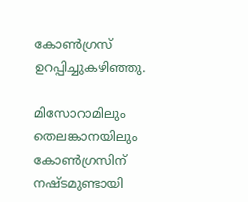കോണ്‍ഗ്രസ് ഉറപ്പിച്ചുകഴിഞ്ഞു.

മിസോറാമിലും തെലങ്കാനയിലും കോണ്‍ഗ്രസിന് നഷ്ടമുണ്ടായി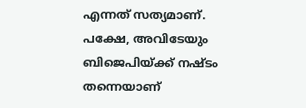എന്നത് സത്യമാണ്. പക്ഷേ, അവിടേയും ബിജെപിയ്ക്ക് നഷ്ടം തന്നെയാണ്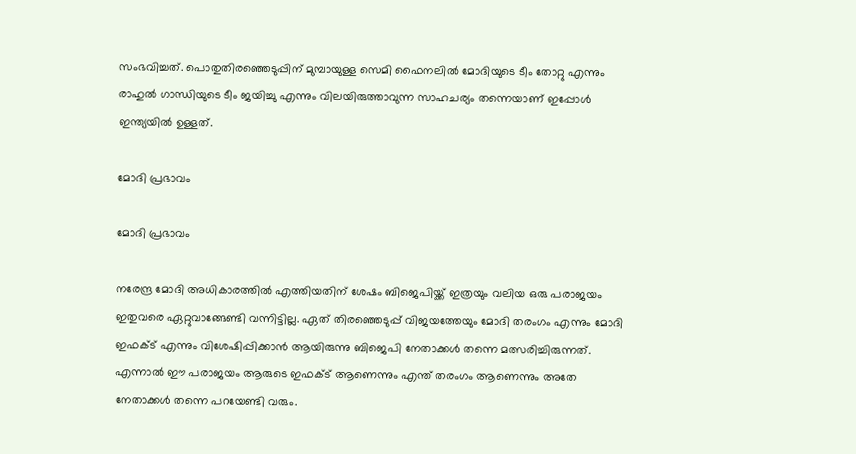സംഭവിച്ചത്. പൊതുതിരഞ്ഞെടുപ്പിന് മുമ്പായുള്ള സെമി ഫൈനലില്‍ മോദിയുടെ ടീം തോറ്റു എന്നും രാഹുല്‍ ഗാന്ധിയുടെ ടീം ജയിച്ചു എന്നും വിലയിരുത്താവുന്ന സാഹചര്യം തന്നെയാണ് ഇപ്പോള്‍ ഇന്ത്യയില്‍ ഉള്ളത്.

മോദി പ്രഭാവം

മോദി പ്രഭാവം

നരേന്ദ്ര മോദി അധികാരത്തില്‍ എത്തിയതിന് ശേഷം ബിജെപിയ്ക്ക് ഇത്രയും വലിയ ഒരു പരാജയം ഇതുവരെ ഏറ്റുവാങ്ങേണ്ടി വന്നിട്ടില്ല. ഏത് തിരഞ്ഞെടുപ്പ് വിജയത്തേയും മോദി തരംഗം എന്നും മോദി ഇഫക്ട് എന്നും വിശേഷിപ്പിക്കാന്‍ ആയിരുന്നു ബിജെപി നേതാക്കള്‍ തന്നെ മത്സരിച്ചിരുന്നത്. എന്നാല്‍ ഈ പരാജയം ആരുടെ ഇഫക്ട് ആണെന്നും എന്ത് തരംഗം ആണെന്നും അതേ നേതാക്കള്‍ തന്നെ പറയേണ്ടി വരും.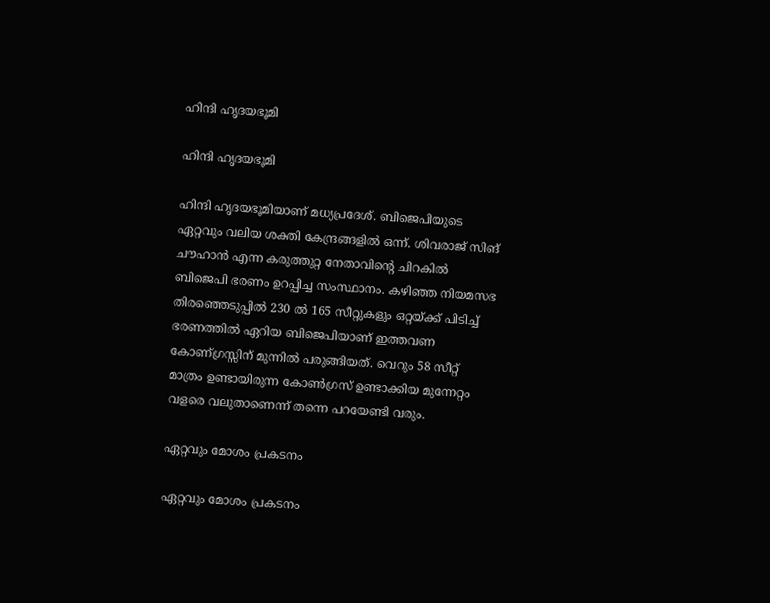ഹിന്ദി ഹൃദയഭൂമി

ഹിന്ദി ഹൃദയഭൂമി

ഹിന്ദി ഹൃദയഭൂമിയാണ് മധ്യപ്രദേശ്. ബിജെപിയുടെ ഏറ്റവും വലിയ ശക്തി കേന്ദ്രങ്ങളില്‍ ഒന്ന്. ശിവരാജ് സിങ് ചൗഹാന്‍ എന്ന കരുത്തുറ്റ നേതാവിന്റെ ചിറകില്‍ ബിജെപി ഭരണം ഉറപ്പിച്ച സംസ്ഥാനം. കഴിഞ്ഞ നിയമസഭ തിരഞ്ഞെടുപ്പില്‍ 230 ല്‍ 165 സീറ്റുകളും ഒറ്റയ്ക്ക് പിടിച്ച് ഭരണത്തില്‍ ഏറിയ ബിജെപിയാണ് ഇത്തവണ കോണ്ഗ്രസ്സിന് മുന്നില്‍ പരുങ്ങിയത്. വെറും 58 സീറ്റ് മാത്രം ഉണ്ടായിരുന്ന കോണ്‍ഗ്രസ് ഉണ്ടാക്കിയ മുന്നേറ്റം വളരെ വലുതാണെന്ന് തന്നെ പറയേണ്ടി വരും.

ഏറ്റവും മോശം പ്രകടനം

ഏറ്റവും മോശം പ്രകടനം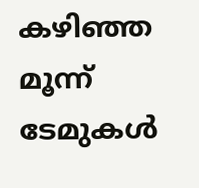കഴിഞ്ഞ മൂന്ന് ടേമുകള്‍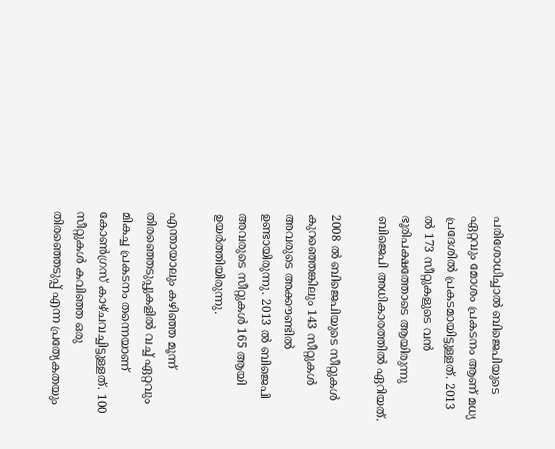പരിശോധിച്ചാല്‍ ബിജെപിയുടെ ഏറ്റവും മോശം പ്രകടനം ആണ് മധ്യ പ്രദേശില്‍ പ്രകടമായിട്ടുള്ളത്. 2013 ല്‍ 173 സീറ്റുകളുടെ വന്‍ ഭൂരിപക്ഷത്തോടെ ആയിരുന്നു ബിജെപി അധികാരത്തില്‍ ഏറിയത്.

2008 ല്‍ ബിജെപിയുടെ സീറ്റുകള്‍ കുറഞ്ഞെങ്കിലും 143 സീറ്റുകള്‍ അവരുടെ അക്കൗണ്ടില്‍ ഉണ്ടായിരുന്നു. 2013 ല്‍ ബിജെപി അവരുടെ സീറ്റുകള്‍ 165 ആയി ഉയര്‍ത്തിയിരുന്നു.

എന്തായാലും കഴിഞ്ഞ മൂന്ന് തിരഞ്ഞെടുപ്പുകളില്‍ വച്ച് ഏറ്റവും മികച്ച പ്രകടനം തന്നെയാണ് കോണ്‍ഗ്രസ് കാഴ്ചവച്ചിട്ടുള്ളത്. 100 സീറ്റുകള്‍ കവിഞ്ഞ ഒരു തിരഞ്ഞെടുപ്പ് എന്ന പ്രത്യേകതയും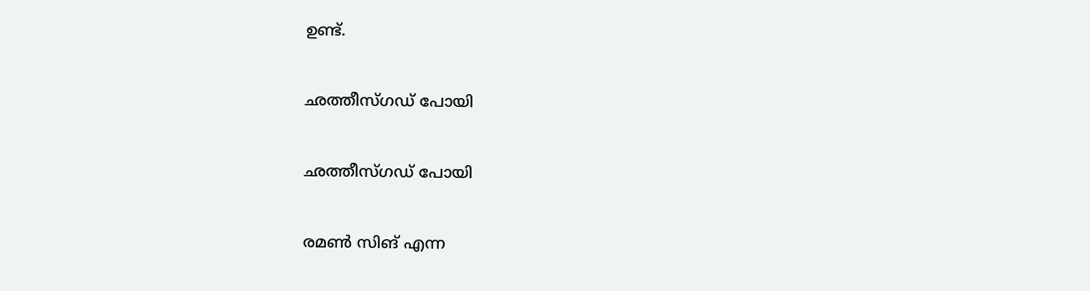ഉണ്ട്.

ഛത്തീസ്ഗഡ് പോയി

ഛത്തീസ്ഗഡ് പോയി

രമണ്‍ സിങ് എന്ന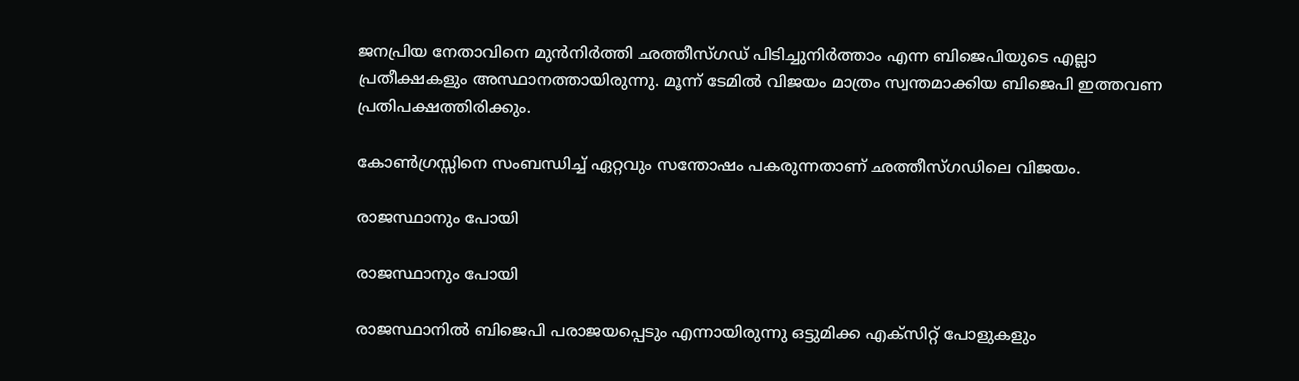ജനപ്രിയ നേതാവിനെ മുന്‍നിര്‍ത്തി ഛത്തീസ്ഗഡ് പിടിച്ചുനിര്‍ത്താം എന്ന ബിജെപിയുടെ എല്ലാ പ്രതീക്ഷകളും അസ്ഥാനത്തായിരുന്നു. മൂന്ന് ടേമില്‍ വിജയം മാത്രം സ്വന്തമാക്കിയ ബിജെപി ഇത്തവണ പ്രതിപക്ഷത്തിരിക്കും.

കോണ്‍ഗ്രസ്സിനെ സംബന്ധിച്ച് ഏറ്റവും സന്തോഷം പകരുന്നതാണ് ഛത്തീസ്ഗഡിലെ വിജയം.

രാജസ്ഥാനും പോയി

രാജസ്ഥാനും പോയി

രാജസ്ഥാനില്‍ ബിജെപി പരാജയപ്പെടും എന്നായിരുന്നു ഒട്ടുമിക്ക എക്‌സിറ്റ് പോളുകളും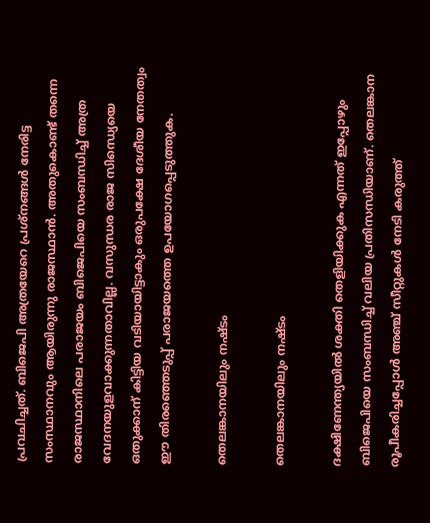പ്രവചിച്ചത്. ബിജെപി അത്രയേറെ പ്രശ്‌നങ്ങള്‍ നേരിട്ട സംസ്ഥാനവും ആയിരുന്നു രാജസ്ഥാന്‍. അതുകൊണ്ട് തന്നെ രാജസ്ഥാനിലെ പരാജയം ബിജെപിയെ സംബന്ധിച്ച് അത്ര വേദനയുളവാക്കുന്നതാവില്ല. വസുന്ധര രാജ സിന്ധ്യെയെ ഒതുക്കാന് കിട്ടിയ വടിയായിട്ടാകും ഒരുപക്ഷേ ദേശീയ നേതത്വം ഈ തിരഞ്ഞെടുപ്പ് പരാജയത്തെ ഉപയോഗപ്പെടുത്തുക.

തെലങ്കാനയിലും നഷ്ടം

തെലങ്കാനയിലും നഷ്ടം

ദക്ഷിണേന്ത്യയില്‍ ശക്തി തെളിയിക്കുക എന്നത് ഇപ്പോഴും ബിജെപിയെ സംബന്ധിച്ച് വലിയ പ്രതിസന്ധിയാണ്. തെലങ്കാന രൂപീകരിച്ചപ്പോള്‍ അഞ്ച് സീറ്റുകള്‍ നേടി കരുത്ത്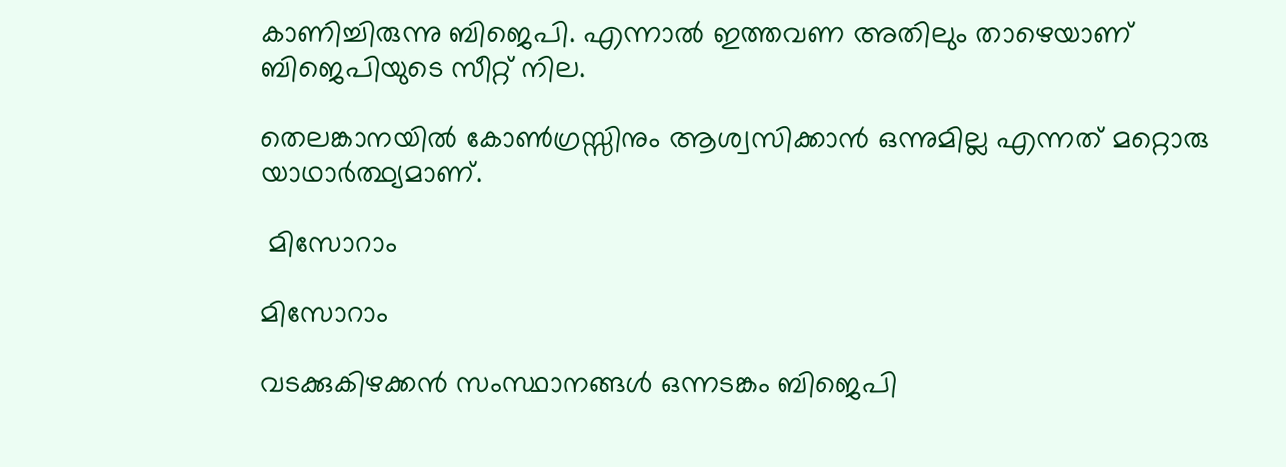കാണിച്ചിരുന്നു ബിജെപി. എന്നാല്‍ ഇത്തവണ അതിലും താഴെയാണ് ബിജെപിയുടെ സീറ്റ് നില.

തെലങ്കാനയില്‍ കോണ്‍ഗ്രസ്സിനും ആശ്വസിക്കാന്‍ ഒന്നുമില്ല എന്നത് മറ്റൊരു യാഥാര്‍ത്ഥ്യമാണ്.

 മിസോറാം

മിസോറാം

വടക്കുകിഴക്കന്‍ സംസ്ഥാനങ്ങള്‍ ഒന്നടങ്കം ബിജെപി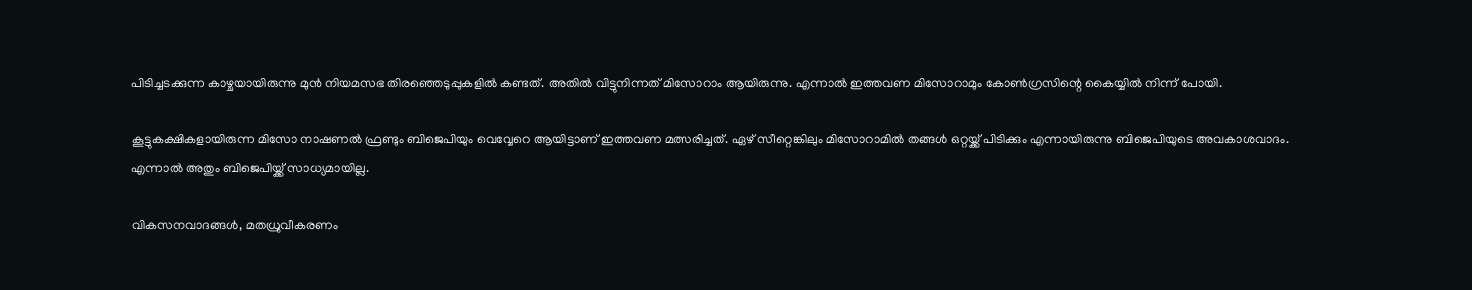പിടിച്ചടക്കുന്ന കാഴ്ചയായിരുന്നു മുന്‍ നിയമസഭ തിരഞ്ഞെടുപ്പുകളില്‍ കണ്ടത്. അതില്‍ വിട്ടുനിന്നത് മിസോറാം ആയിരുന്നു. എന്നാല്‍ ഇത്തവണ മിസോറാമും കോണ്‍ഗ്രസിന്റെ കൈയ്യില്‍ നിന്ന് പോയി.

കൂട്ടുകക്ഷികളായിരുന്ന മിസോ നാഷണല്‍ ഫ്രണ്ടും ബിജെപിയും വെവ്വേറെ ആയിട്ടാണ് ഇത്തവണ മത്സരിച്ചത്. ഏഴ് സീറ്റെങ്കിലും മിസോറാമില്‍ തങ്ങള്‍ ഒറ്റയ്ക്ക് പിടിക്കും എന്നായിരുന്നു ബിജെപിയുടെ അവകാശവാദം. എന്നാല്‍ അതും ബിജെപിയ്ക്ക് സാധ്യമായില്ല.

വികസനവാദങ്ങള്‍, മതധ്രുവീകരണം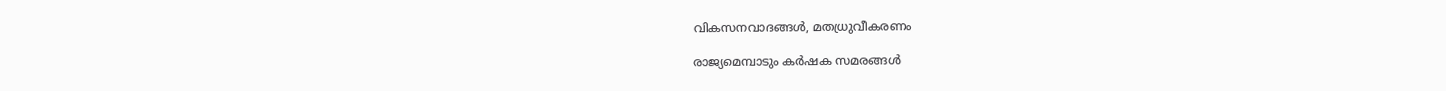വികസനവാദങ്ങള്‍, മതധ്രുവീകരണം

രാജ്യമെമ്പാടും കര്‍ഷക സമരങ്ങള്‍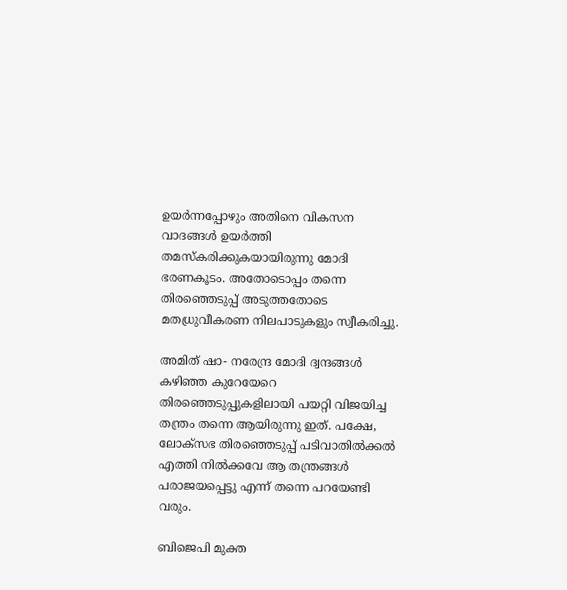ഉയര്‍ന്നപ്പോഴും അതിനെ വികസന വാദങ്ങള്‍ ഉയര്‍ത്തി തമസ്‌കരിക്കുകയായിരുന്നു മോദി ഭരണകൂടം. അതോടൊപ്പം തന്നെ തിരഞ്ഞെടുപ്പ് അടുത്തതോടെ മതധ്രുവീകരണ നിലപാടുകളും സ്വീകരിച്ചു.

അമിത് ഷാ- നരേന്ദ്ര മോദി ദ്വന്ദങ്ങള്‍ കഴിഞ്ഞ കുറേയേറെ തിരഞ്ഞെടുപ്പുകളിലായി പയറ്റി വിജയിച്ച തന്ത്രം തന്നെ ആയിരുന്നു ഇത്. പക്ഷേ, ലോക്‌സഭ തിരഞ്ഞെടുപ്പ് പടിവാതില്‍ക്കല്‍ എത്തി നില്‍ക്കവേ ആ തന്ത്രങ്ങള്‍ പരാജയപ്പെട്ടു എന്ന് തന്നെ പറയേണ്ടി വരും.

ബിജെപി മുക്ത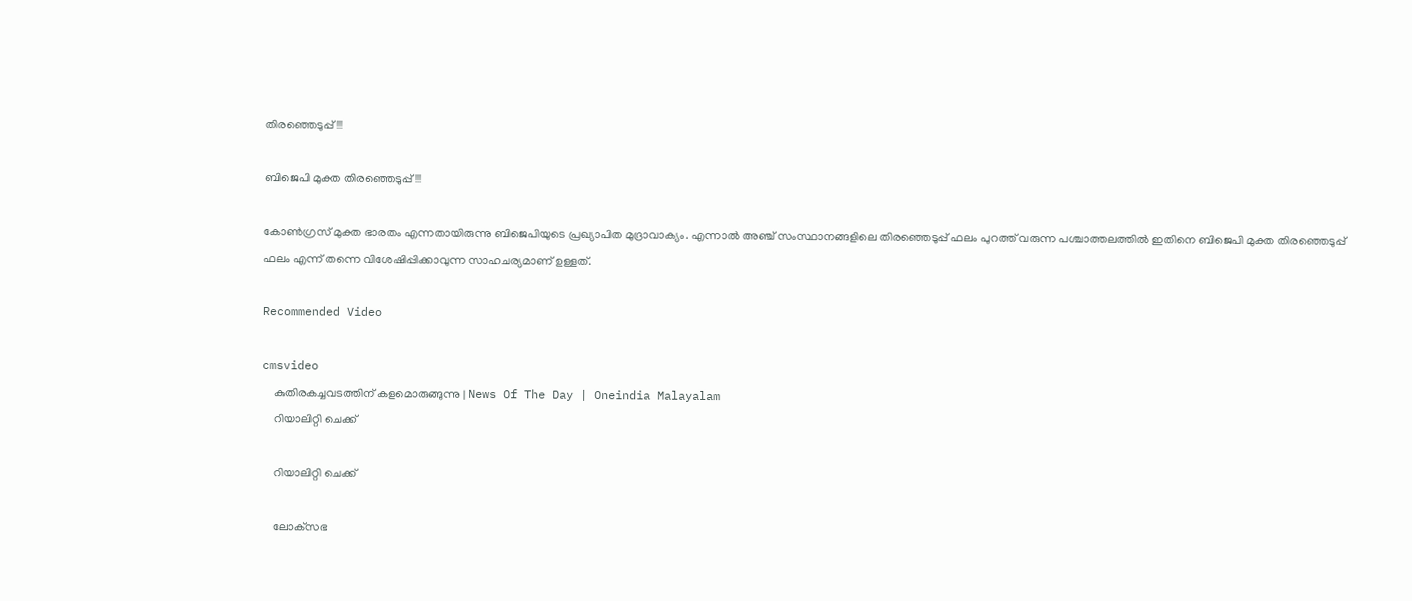തിരഞ്ഞെടുപ്പ്!!!

ബിജെപി മുക്ത തിരഞ്ഞെടുപ്പ്!!!

കോണ്‍ഗ്രസ് മുക്ത ഭാരതം എന്നതായിരുന്നു ബിജെപിയുടെ പ്രഖ്യാപിത മുദ്രാവാക്യം. എന്നാല്‍ അഞ്ച് സംസ്ഥാനങ്ങളിലെ തിരഞ്ഞെടുപ്പ് ഫലം പുറത്ത് വരുന്ന പശ്ചാത്തലത്തില്‍ ഇതിനെ ബിജെപി മുക്ത തിരഞ്ഞെടുപ്പ് ഫലം എന്ന് തന്നെ വിശേഷിപ്പിക്കാവുന്ന സാഹചര്യമാണ് ഉള്ളത്.

Recommended Video

cmsvideo
    കുതിരകച്ചവടത്തിന് കളമൊരുങ്ങുന്നു | News Of The Day | Oneindia Malayalam
    റിയാലിറ്റി ചെക്ക്

    റിയാലിറ്റി ചെക്ക്

    ലോക്‌സഭ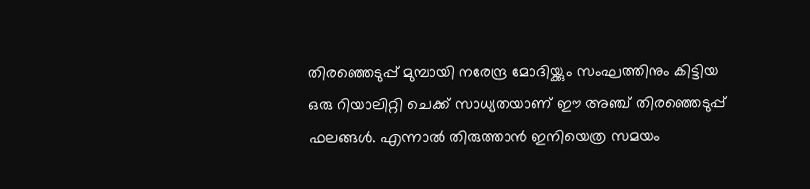തിരഞ്ഞെടുപ്പ് മുമ്പായി നരേന്ദ്ര മോദിയ്ക്കും സംഘത്തിനും കിട്ടിയ ഒരു റിയാലിറ്റി ചെക്ക് സാധ്യതയാണ് ഈ അഞ്ച് തിരഞ്ഞെടുപ്പ് ഫലങ്ങള്‍. എന്നാല്‍ തിരുത്താന്‍ ഇനിയെത്ര സമയം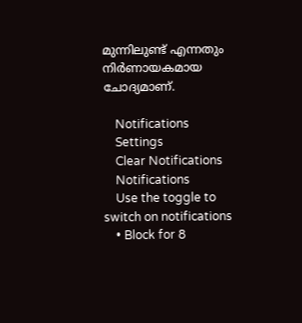മുന്നിലുണ്ട് എന്നതും നിര്‍ണായകമായ ചോദ്യമാണ്.

    Notifications
    Settings
    Clear Notifications
    Notifications
    Use the toggle to switch on notifications
    • Block for 8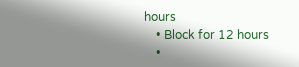hours
    • Block for 12 hours
    •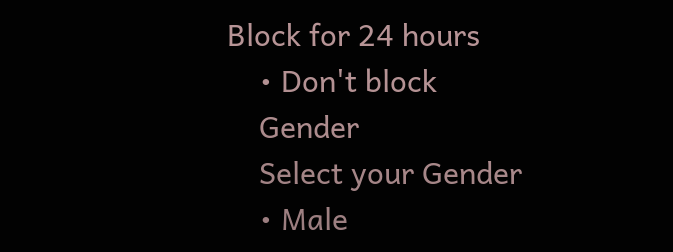Block for 24 hours
    • Don't block
    Gender
    Select your Gender
    • Male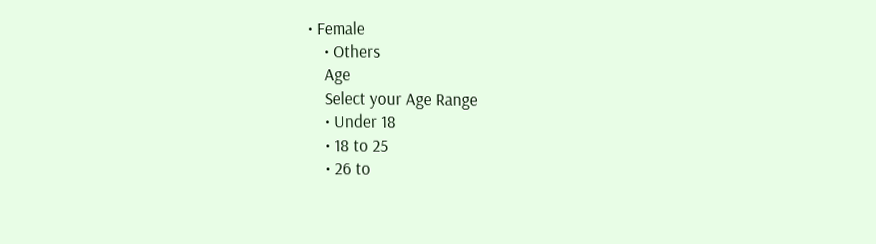• Female
    • Others
    Age
    Select your Age Range
    • Under 18
    • 18 to 25
    • 26 to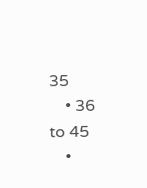35
    • 36 to 45
    •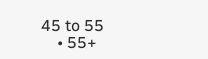45 to 55
    • 55+